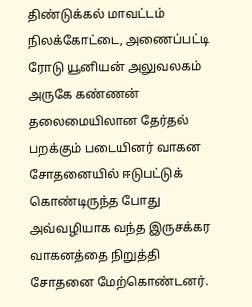திண்டுக்கல் மாவட்டம் நிலக்கோட்டை, அணைப்பட்டி ரோடு யூனியன் அலுவலகம் அருகே கண்ணன் தலைமையிலான தேர்தல் பறக்கும் படையினர் வாகன சோதனையில் ஈடுபட்டுக் கொண்டிருந்த போது அவ்வழியாக வந்த இருசக்கர வாகனத்தை நிறுத்தி சோதனை மேற்கொண்டனர்.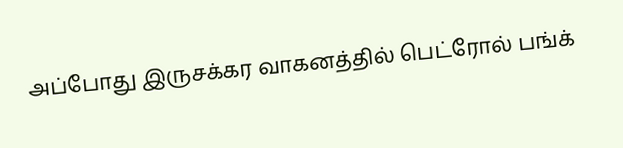அப்போது இருசக்கர வாகனத்தில் பெட்ரோல் பங்க்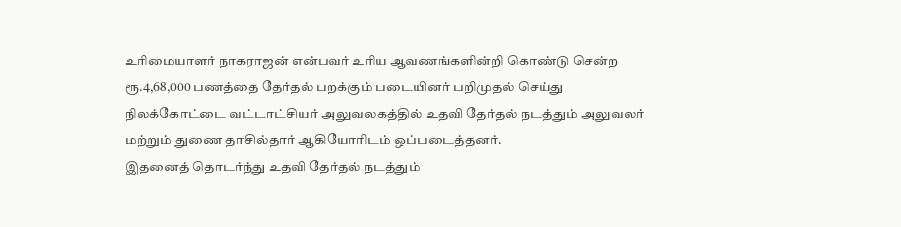உரிமையாளர் நாகராஜன் என்பவர் உரிய ஆவணங்களின்றி கொண்டு சென்ற ரூ.4,68,000 பணத்தை தேர்தல் பறக்கும் படையினர் பறிமுதல் செய்து நிலக்கோட்டை வட்டாட்சியர் அலுவலகத்தில் உதவி தேர்தல் நடத்தும் அலுவலர் மற்றும் துணை தாசில்தார் ஆகியோரிடம் ஒப்படைத்தனர்.
இதனைத் தொடர்ந்து உதவி தேர்தல் நடத்தும்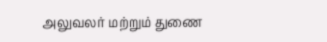அலுவலர் மற்றும் துணை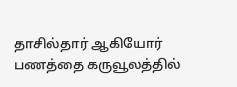தாசில்தார் ஆகியோர் பணத்தை கருவூலத்தில்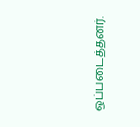ஒப்படைத்தனர்.